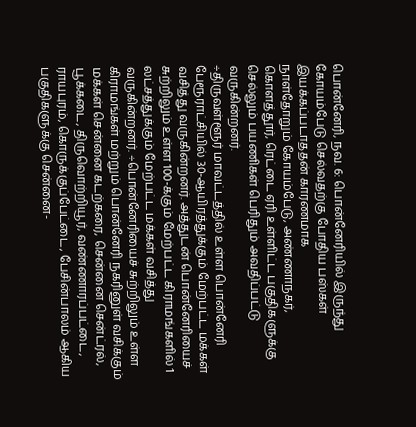பொன்னேரி, நவ. 6: பொன்னேரியில் இருந்து கோயம்பேடு செல்வதற்கு போதிய பஸ்கள் இயக்கப்படாததன் காரணமாக
நாள்தோறும் கோயம்பேடு, அண்ணாநகர், கொளத்தூர், ரெட்டை ஏரி உள்ளிட்ட பகுதிகளுக்கு செல்லும் பயணிகள் பெரிதும் அவதிப்பட்டு வருகின்றனர்.
÷திருவள்ளூர் மாவட்டத்தில் உள்ள பொன்னேரி பேரூராட்சியில் 30-ஆயிரத்துக்கும் மேற்பட்ட மக்கள் வசித்து வருகின்றனர். அத்துடன் பொன்னேரியைச் சுற்றிலும் உள்ள 100-க்கும் மேற்பட்ட கிராமங்களில் 1 லட்சத்துக்கும் மேற்பட்ட மக்கள் வசித்து வருகின்றனர். ÷பொன்னேரியைச் சுற்றிலும் உள்ள கிராமங்கள் மற்றும் பொன்னேரி நகரினுள் வசிக்கும் மக்கள் சென்னை கடற்கரை, சென்னை சென்ட்ரல், பூக்கடை, திருவொற்றியூர், வண்ணாரப்பட்டை, ராயபுரம், கொருக்குப்பேட்டை, பேசின்பாலம் ஆகிய பகுதிகளுக்கு சென்னை-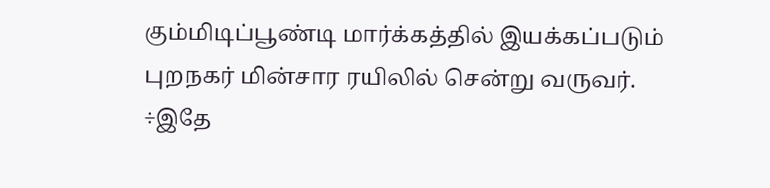கும்மிடிப்பூண்டி மார்க்கத்தில் இயக்கப்படும் புறநகர் மின்சார ரயிலில் சென்று வருவர்.
÷இதே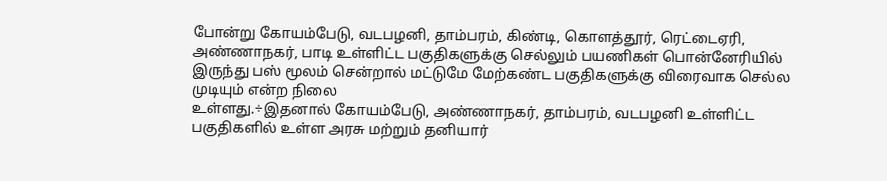போன்று கோயம்பேடு, வடபழனி, தாம்பரம், கிண்டி, கொளத்தூர், ரெட்டைஏரி, அண்ணாநகர், பாடி உள்ளிட்ட பகுதிகளுக்கு செல்லும் பயணிகள் பொன்னேரியில் இருந்து பஸ் மூலம் சென்றால் மட்டுமே மேற்கண்ட பகுதிகளுக்கு விரைவாக செல்ல முடியும் என்ற நிலை
உள்ளது.÷இதனால் கோயம்பேடு, அண்ணாநகர், தாம்பரம், வடபழனி உள்ளிட்ட பகுதிகளில் உள்ள அரசு மற்றும் தனியார்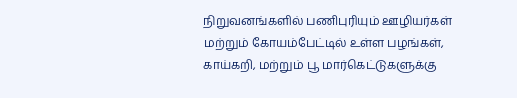நிறுவனங்களில் பணிபுரியும் ஊழியர்கள் மற்றும் கோயம்பேட்டில் உள்ள பழங்கள், காய்கறி, மற்றும் பூ மார்கெட்டுகளுக்கு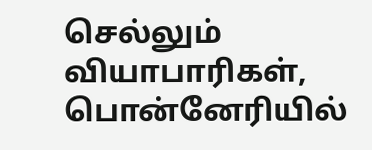செல்லும் வியாபாரிகள், பொன்னேரியில்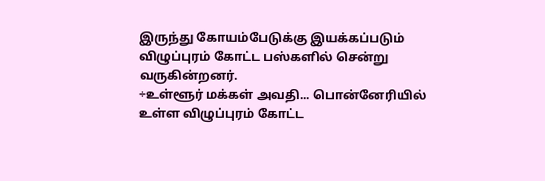இருந்து கோயம்பேடுக்கு இயக்கப்படும் விழுப்புரம் கோட்ட பஸ்களில் சென்று வருகின்றனர்.
÷உள்ளூர் மக்கள் அவதி... பொன்னேரியில் உள்ள விழுப்புரம் கோட்ட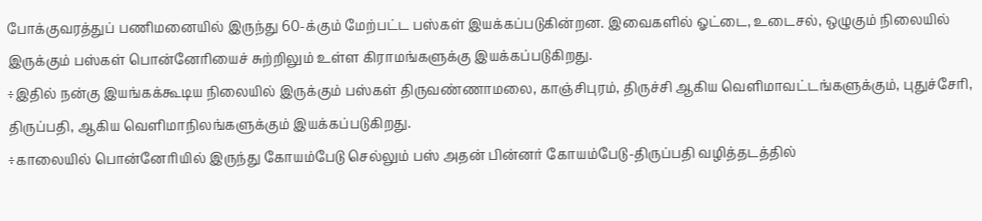போக்குவரத்துப் பணிமனையில் இருந்து 60-க்கும் மேற்பட்ட பஸ்கள் இயக்கப்படுகின்றன. இவைகளில் ஓட்டை, உடைசல், ஒழுகும் நிலையில் இருக்கும் பஸ்கள் பொன்னேரியைச் சுற்றிலும் உள்ள கிராமங்களுக்கு இயக்கப்படுகிறது.
÷இதில் நன்கு இயங்கக்கூடிய நிலையில் இருக்கும் பஸ்கள் திருவண்ணாமலை, காஞ்சிபுரம், திருச்சி ஆகிய வெளிமாவட்டங்களுக்கும், புதுச்சேரி, திருப்பதி, ஆகிய வெளிமாநிலங்களுக்கும் இயக்கப்படுகிறது.
÷காலையில் பொன்னேரியில் இருந்து கோயம்பேடு செல்லும் பஸ் அதன் பின்னர் கோயம்பேடு-திருப்பதி வழித்தடத்தில்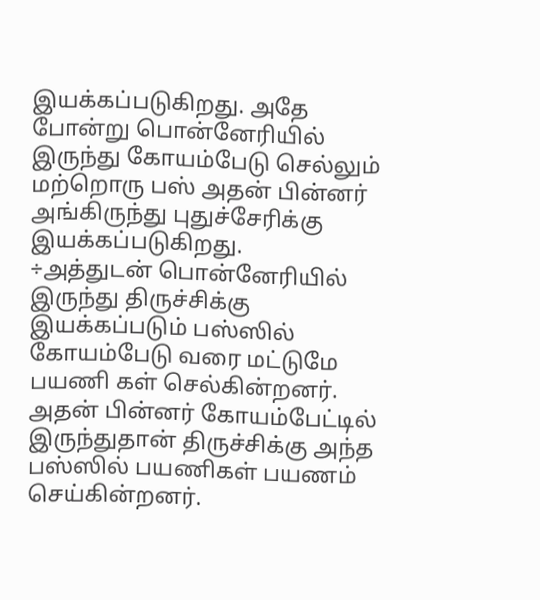இயக்கப்படுகிறது. அதே போன்று பொன்னேரியில் இருந்து கோயம்பேடு செல்லும் மற்றொரு பஸ் அதன் பின்னர் அங்கிருந்து புதுச்சேரிக்கு இயக்கப்படுகிறது.
÷அத்துடன் பொன்னேரியில் இருந்து திருச்சிக்கு இயக்கப்படும் பஸ்ஸில் கோயம்பேடு வரை மட்டுமே பயணி கள் செல்கின்றனர். அதன் பின்னர் கோயம்பேட்டில் இருந்துதான் திருச்சிக்கு அந்த பஸ்ஸில் பயணிகள் பயணம் செய்கின்றனர்.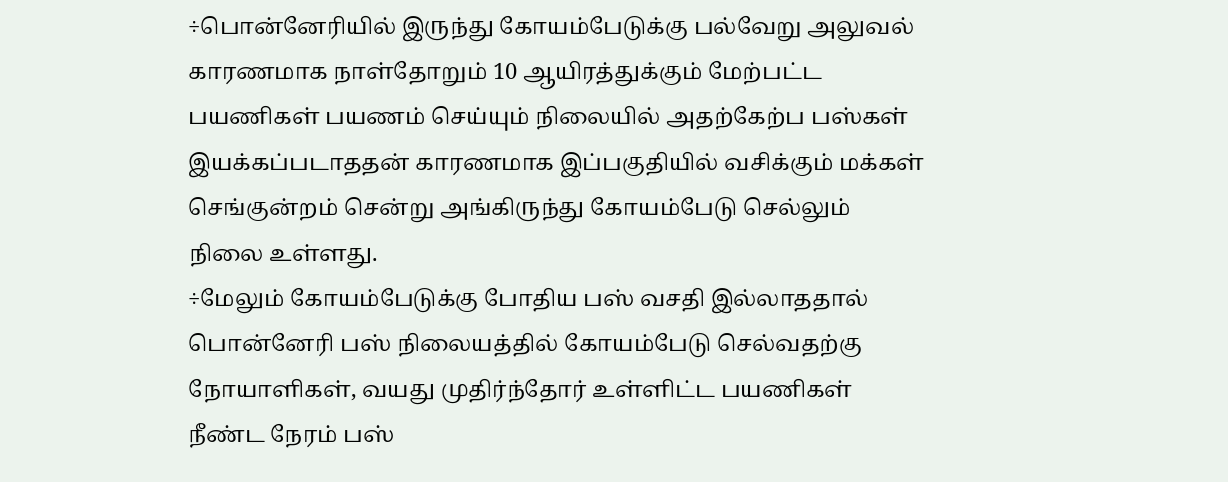÷பொன்னேரியில் இருந்து கோயம்பேடுக்கு பல்வேறு அலுவல் காரணமாக நாள்தோறும் 10 ஆயிரத்துக்கும் மேற்பட்ட பயணிகள் பயணம் செய்யும் நிலையில் அதற்கேற்ப பஸ்கள் இயக்கப்படாததன் காரணமாக இப்பகுதியில் வசிக்கும் மக்கள் செங்குன்றம் சென்று அங்கிருந்து கோயம்பேடு செல்லும் நிலை உள்ளது.
÷மேலும் கோயம்பேடுக்கு போதிய பஸ் வசதி இல்லாததால் பொன்னேரி பஸ் நிலையத்தில் கோயம்பேடு செல்வதற்கு நோயாளிகள், வயது முதிர்ந்தோர் உள்ளிட்ட பயணிகள் நீண்ட நேரம் பஸ்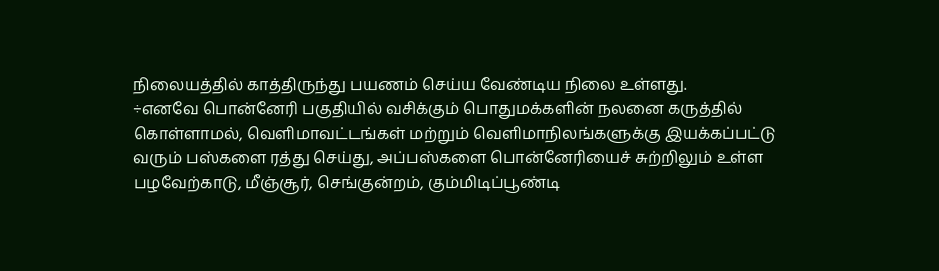நிலையத்தில் காத்திருந்து பயணம் செய்ய வேண்டிய நிலை உள்ளது.
÷எனவே பொன்னேரி பகுதியில் வசிக்கும் பொதுமக்களின் நலனை கருத்தில் கொள்ளாமல், வெளிமாவட்டங்கள் மற்றும் வெளிமாநிலங்களுக்கு இயக்கப்பட்டு வரும் பஸ்களை ரத்து செய்து, அப்பஸ்களை பொன்னேரியைச் சுற்றிலும் உள்ள பழவேற்காடு, மீஞ்சூர், செங்குன்றம், கும்மிடிப்பூண்டி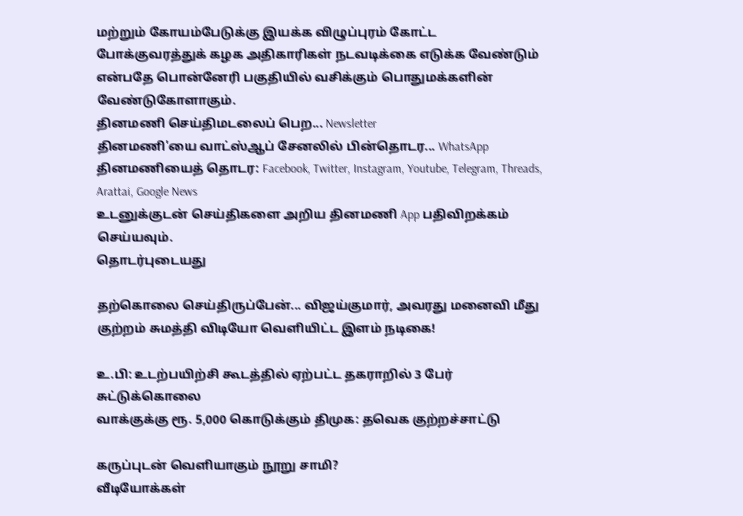மற்றும் கோயம்பேடுக்கு இயக்க விழுப்புரம் கோட்ட போக்குவரத்துக் கழக அதிகாரிகள் நடவடிக்கை எடுக்க வேண்டும் என்பதே பொன்னேரி பகுதியில் வசிக்கும் பொதுமக்களின்
வேண்டுகோளாகும்.
தினமணி செய்திமடலைப் பெற... Newsletter
தினமணி'யை வாட்ஸ்ஆப் சேனலில் பின்தொடர... WhatsApp
தினமணியைத் தொடர: Facebook, Twitter, Instagram, Youtube, Telegram, Threads, Arattai, Google News
உடனுக்குடன் செய்திகளை அறிய தினமணி App பதிவிறக்கம் செய்யவும்.
தொடர்புடையது

தற்கொலை செய்திருப்பேன்... விஜய்குமார், அவரது மனைவி மீது குற்றம் சுமத்தி விடியோ வெளியிட்ட இளம் நடிகை!

உ.பி: உடற்பயிற்சி கூடத்தில் ஏற்பட்ட தகராறில் 3 பேர் சுட்டுக்கொலை
வாக்குக்கு ரூ. 5,000 கொடுக்கும் திமுக: தவெக குற்றச்சாட்டு

கருப்புடன் வெளியாகும் நூறு சாமி?
வீடியோக்கள்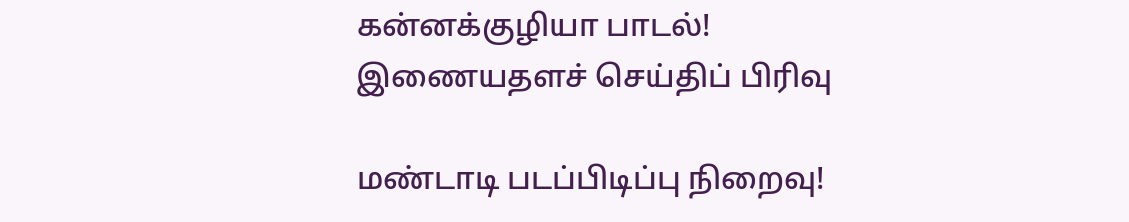கன்னக்குழியா பாடல்!
இணையதளச் செய்திப் பிரிவு

மண்டாடி படப்பிடிப்பு நிறைவு!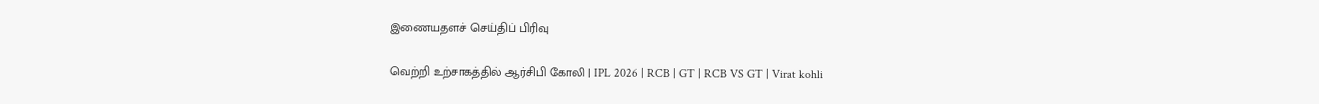இணையதளச் செய்திப் பிரிவு

வெற்றி உற்சாகத்தில் ஆர்சிபி கோலி | IPL 2026 | RCB | GT | RCB VS GT | Virat kohli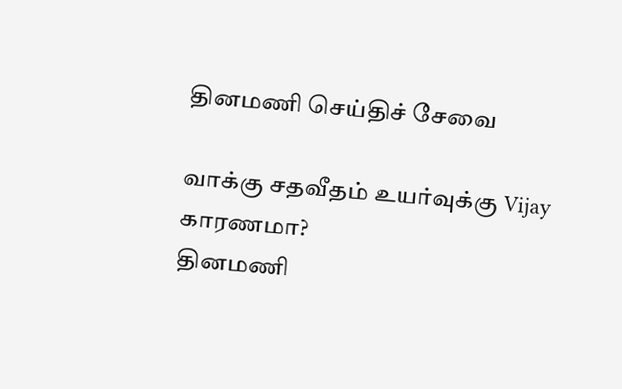தினமணி செய்திச் சேவை

வாக்கு சதவீதம் உயர்வுக்கு Vijay காரணமா?
தினமணி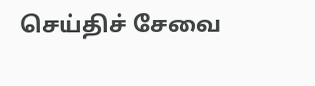செய்திச் சேவை